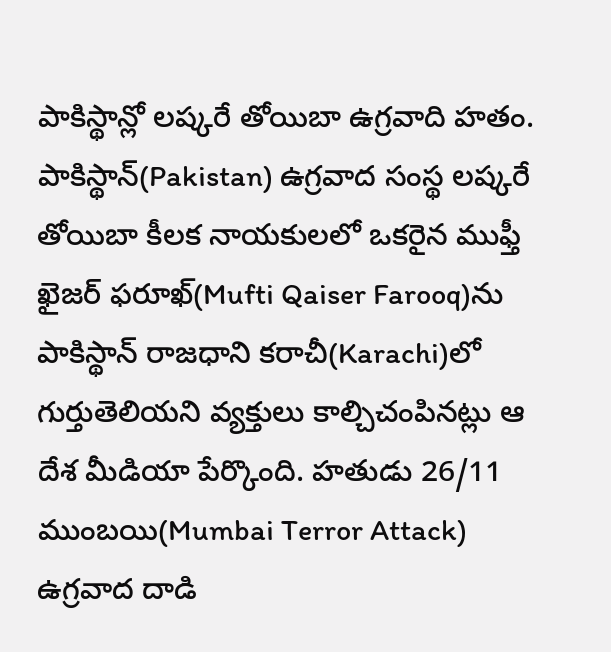పాకిస్థాన్లో లష్కరే తోయిబా ఉగ్రవాది హతం.
పాకిస్థాన్(Pakistan) ఉగ్రవాద సంస్థ లష్కరే తోయిబా కీలక నాయకులలో ఒకరైన ముఫ్తీ ఖైజర్ ఫరూఖ్(Mufti Qaiser Farooq)ను పాకిస్థాన్ రాజధాని కరాచీ(Karachi)లో గుర్తుతెలియని వ్యక్తులు కాల్చిచంపినట్లు ఆ దేశ మీడియా పేర్కొంది. హతుడు 26/11 ముంబయి(Mumbai Terror Attack) ఉగ్రవాద దాడి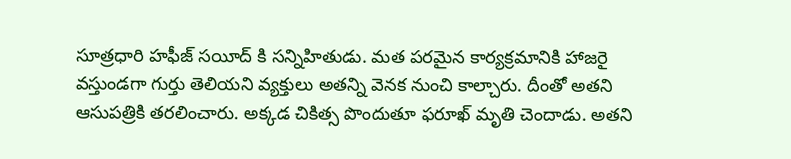సూత్రధారి హఫీజ్ సయీద్ కి సన్నిహితుడు. మత పరమైన కార్యక్రమానికి హాజరై వస్తుండగా గుర్తు తెలియని వ్యక్తులు అతన్ని వెనక నుంచి కాల్చారు. దీంతో అతని ఆసుపత్రికి తరలించారు. అక్కడ చికిత్స పొందుతూ ఫరూఖ్ మృతి చెందాడు. అతని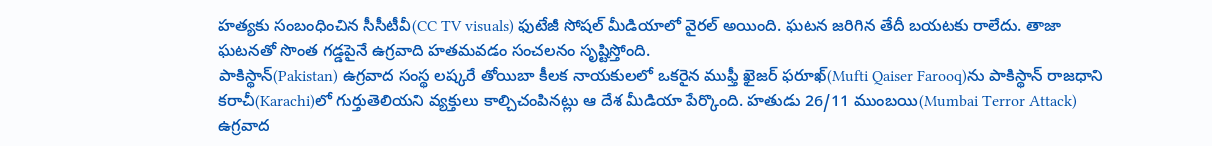హత్యకు సంబంధించిన సీసీటీవీ(CC TV visuals) ఫుటేజీ సోషల్ మీడియాలో వైరల్ అయింది. ఘటన జరిగిన తేదీ బయటకు రాలేదు. తాజా ఘటనతో సొంత గడ్డపైనే ఉగ్రవాది హతమవడం సంచలనం సృష్టిస్తోంది.
పాకిస్థాన్(Pakistan) ఉగ్రవాద సంస్థ లష్కరే తోయిబా కీలక నాయకులలో ఒకరైన ముఫ్తీ ఖైజర్ ఫరూఖ్(Mufti Qaiser Farooq)ను పాకిస్థాన్ రాజధాని కరాచీ(Karachi)లో గుర్తుతెలియని వ్యక్తులు కాల్చిచంపినట్లు ఆ దేశ మీడియా పేర్కొంది. హతుడు 26/11 ముంబయి(Mumbai Terror Attack) ఉగ్రవాద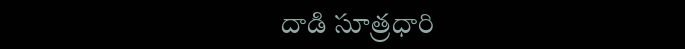దాడి సూత్రధారి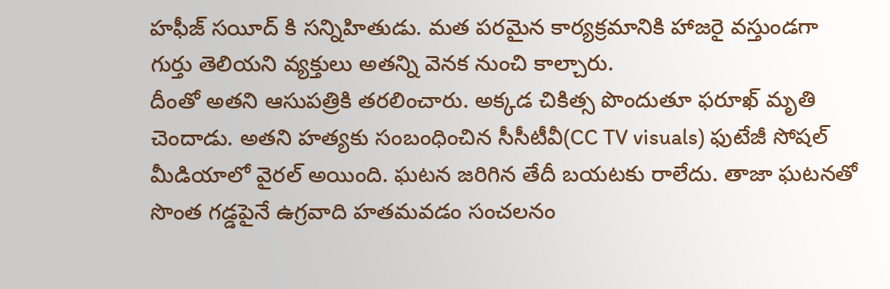హఫీజ్ సయీద్ కి సన్నిహితుడు. మత పరమైన కార్యక్రమానికి హాజరై వస్తుండగా గుర్తు తెలియని వ్యక్తులు అతన్ని వెనక నుంచి కాల్చారు.
దీంతో అతని ఆసుపత్రికి తరలించారు. అక్కడ చికిత్స పొందుతూ ఫరూఖ్ మృతి చెందాడు. అతని హత్యకు సంబంధించిన సీసీటీవీ(CC TV visuals) ఫుటేజీ సోషల్ మీడియాలో వైరల్ అయింది. ఘటన జరిగిన తేదీ బయటకు రాలేదు. తాజా ఘటనతో సొంత గడ్డపైనే ఉగ్రవాది హతమవడం సంచలనం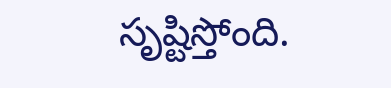సృష్టిస్తోంది.